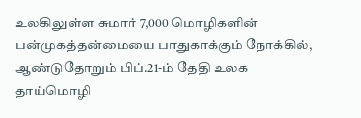உலகிலுள்ள சுமார் 7,000 மொழிகளின் பன்முகத்தன்மையை பாதுகாக்கும் நோக்கில், ஆண்டுதோறும் பிப்.21-ம் தேதி உலக தாய்மொழி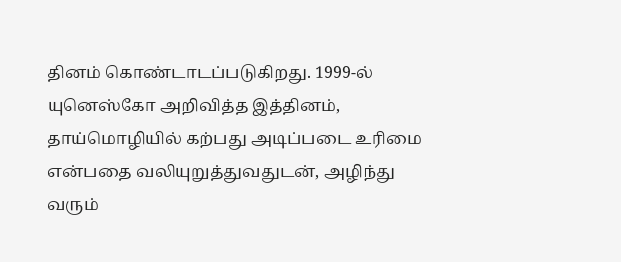தினம் கொண்டாடப்படுகிறது. 1999-ல் யுனெஸ்கோ அறிவித்த இத்தினம், தாய்மொழியில் கற்பது அடிப்படை உரிமை என்பதை வலியுறுத்துவதுடன், அழிந்து வரும்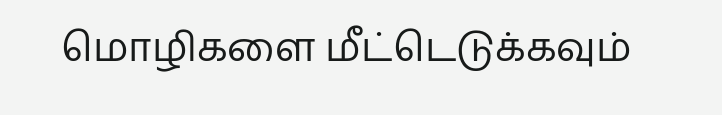மொழிகளை மீட்டெடுக்கவும்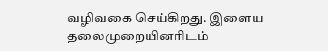வழிவகை செய்கிறது. இளைய தலைமுறையினரிடம்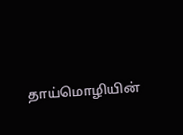தாய்மொழியின்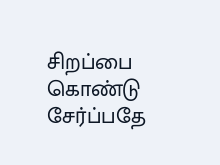சிறப்பை கொண்டு சேர்ப்பதே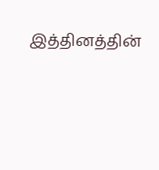இத்தினத்தின்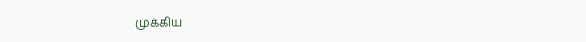முக்கிய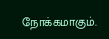நோக்கமாகும்.